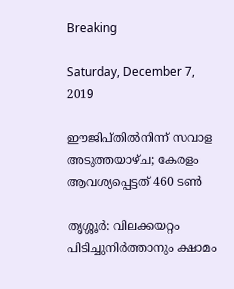Breaking

Saturday, December 7, 2019

ഈജിപ്തിൽനിന്ന് സവാള അടുത്തയാഴ്ച; കേരളം ആവശ്യപ്പെട്ടത് 460 ടൺ

തൃശ്ശൂർ: വിലക്കയറ്റം പിടിച്ചുനിർത്താനും ക്ഷാമം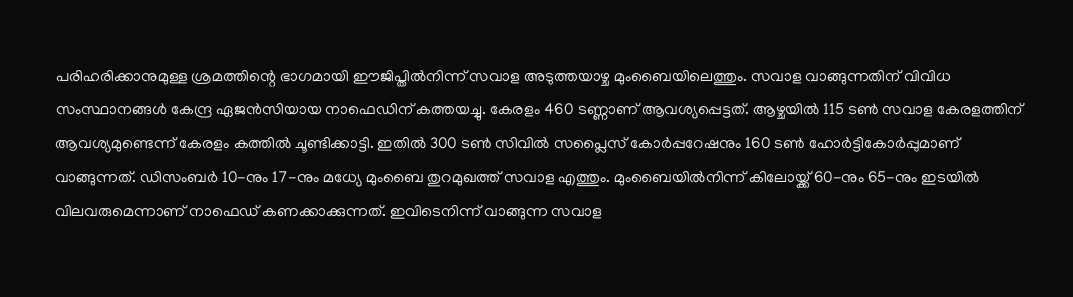പരിഹരിക്കാനുമുള്ള ശ്രമത്തിന്റെ ഭാഗമായി ഈജിപ്തിൽനിന്ന് സവാള അടുത്തയാഴ്ച മുംബൈയിലെത്തും. സവാള വാങ്ങുന്നതിന് വിവിധ സംസ്ഥാനങ്ങൾ കേന്ദ്ര ഏജൻസിയായ നാഫെഡിന് കത്തയച്ചു. കേരളം 460 ടണ്ണാണ് ആവശ്യപ്പെട്ടത്. ആഴ്ചയിൽ 115 ടൺ സവാള കേരളത്തിന് ആവശ്യമുണ്ടെന്ന് കേരളം കത്തിൽ ചൂണ്ടിക്കാട്ടി. ഇതിൽ 300 ടൺ സിവിൽ സപ്ലൈസ് കോർപ്പറേഷനും 160 ടൺ ഹോർട്ടികോർപ്പുമാണ് വാങ്ങുന്നത്. ഡിസംബർ 10-നും 17-നും മധ്യേ മുംബൈ തുറമുഖത്ത് സവാള എത്തും. മുംബൈയിൽനിന്ന് കിലോയ്ക്ക് 60-നും 65-നും ഇടയിൽ വിലവരുമെന്നാണ് നാഫെഡ് കണക്കാക്കുന്നത്. ഇവിടെനിന്ന് വാങ്ങുന്ന സവാള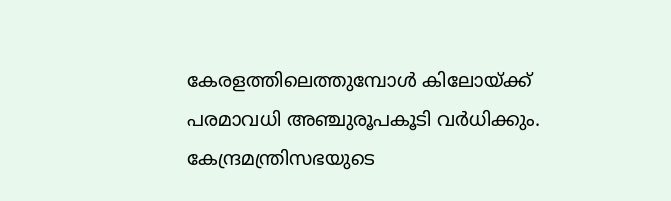കേരളത്തിലെത്തുമ്പോൾ കിലോയ്ക്ക് പരമാവധി അഞ്ചുരൂപകൂടി വർധിക്കും. കേന്ദ്രമന്ത്രിസഭയുടെ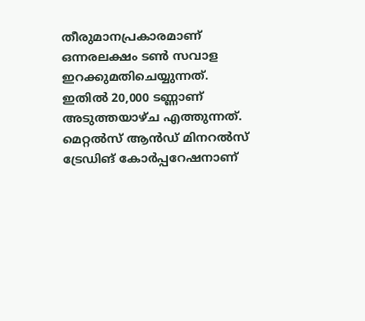തീരുമാനപ്രകാരമാണ് ഒന്നരലക്ഷം ടൺ സവാള ഇറക്കുമതിചെയ്യുന്നത്. ഇതിൽ 20,000 ടണ്ണാണ് അടുത്തയാഴ്ച എത്തുന്നത്. മെറ്റൽസ് ആൻഡ് മിനറൽസ് ട്രേഡിങ് കോർപ്പറേഷനാണ്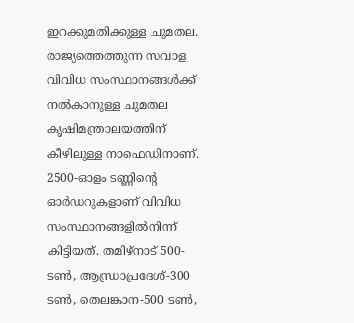ഇറക്കുമതിക്കുള്ള ചുമതല. രാജ്യത്തെത്തുന്ന സവാള വിവിധ സംസ്ഥാനങ്ങൾക്ക് നൽകാനുള്ള ചുമതല കൃഷിമന്ത്രാലയത്തിന് കീഴിലുള്ള നാഫെഡിനാണ്. 2500-ഓളം ടണ്ണിന്റെ ഓർഡറുകളാണ് വിവിധ സംസ്ഥാനങ്ങളിൽനിന്ന് കിട്ടിയത്. തമിഴ്നാട് 500-ടൺ, ആന്ധ്രാപ്രദേശ്-300 ടൺ, തെലങ്കാന-500 ടൺ,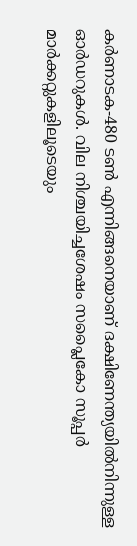കർണാടക-480 ടൺ എന്നിങ്ങനെയാണ് ദക്ഷിണേന്ത്യയിൽനിന്നുള്ള ഓർഡറുകൾ. വില നിശ്ചയിച്ചശേഷം സപ്ലൈകോ സൂപ്പർ മാർക്കറ്റുകളിലൂടെയും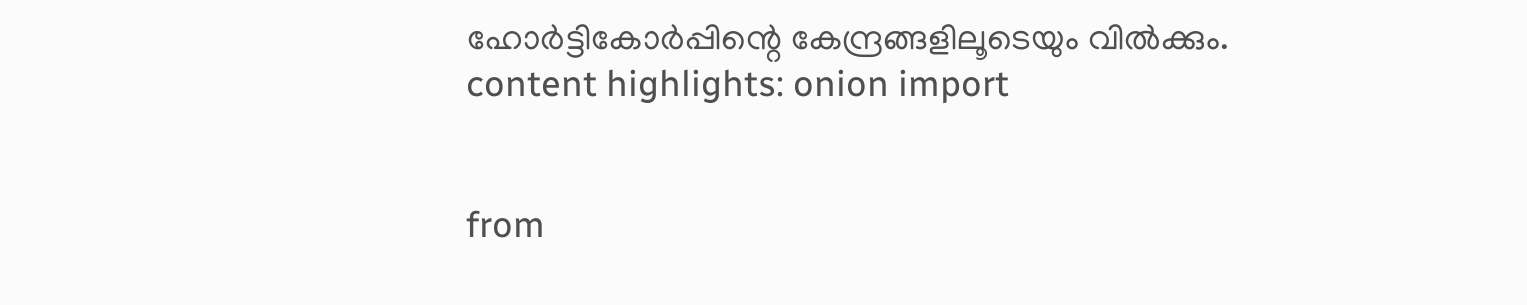ഹോർട്ടികോർപ്പിന്റെ കേന്ദ്രങ്ങളിലൂടെയും വിൽക്കും. content highlights: onion import


from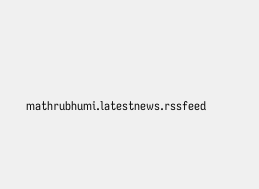mathrubhumi.latestnews.rssfeed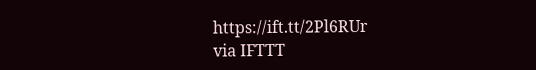https://ift.tt/2Pl6RUr
via IFTTT